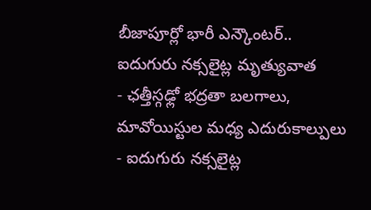బీజాపూర్లో భారీ ఎన్కౌంటర్.. ఐదుగురు నక్సలైట్ల మృత్యువాత
- ఛత్తీస్గఢ్లో భద్రతా బలగాలు, మావోయిస్టుల మధ్య ఎదురుకాల్పులు
- ఐదుగురు నక్సలైట్ల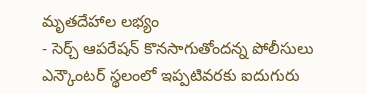మృతదేహాల లభ్యం
- సెర్చ్ ఆపరేషన్ కొనసాగుతోందన్న పోలీసులు
ఎన్కౌంటర్ స్థలంలో ఇప్పటివరకు ఐదుగురు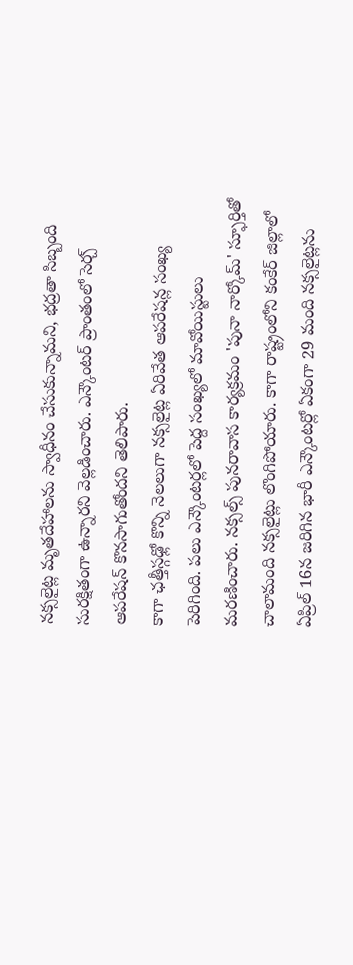నక్సలైట్ల మృతదేహాలను స్వాధీనం చేసుకున్నామని, భద్రతా సిబ్బంది సురక్షితంగా ఉన్నారని వెల్లడించారు. ఎన్కౌంటర్ ప్రాంతంలో సెర్చ్ ఆపరేషన్ కొనసాగుతోందని తెలిపారు.
కాగా ఛత్తీస్గఢ్లో కొన్ని నెలలుగా నక్సలైట్ల ఏరివేత ఆపరేషన్ల సంఖ్య పెరిగింది. పలు ఎన్కౌంటర్లలో పెద్ద సంఖ్యలో మావోయిస్టులు మరణించారు. నక్సల్స్ పునరావాస కార్యక్రమం 'పునా నార్కోమ్' స్ఫూర్తితో చాలామంది నక్సలైట్లు లొంగిపోయారు. కాగా రాష్ట్రంలోని కంకేర్ జిల్లాలో ఏప్రిల్ 16న జరిగిన భారీ ఎన్కౌంటర్లో ఏకంగా 29 మంది నక్సలైట్లను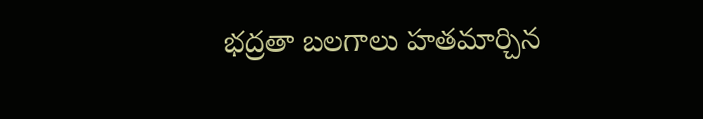భద్రతా బలగాలు హతమార్చిన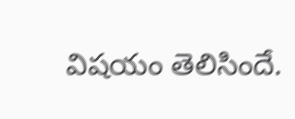విషయం తెలిసిందే.